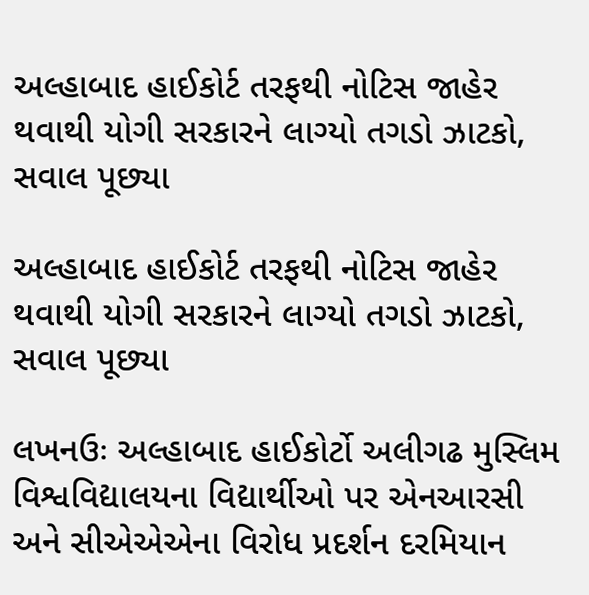અલ્હાબાદ હાઈકોર્ટ તરફથી નોટિસ જાહેર થવાથી યોગી સરકારને લાગ્યો તગડો ઝાટકો, સવાલ પૂછ્યા

અલ્હાબાદ હાઈકોર્ટ તરફથી નોટિસ જાહેર થવાથી યોગી સરકારને લાગ્યો તગડો ઝાટકો, સવાલ પૂછ્યા

લખનઉઃ અલ્હાબાદ હાઈકોર્ટો અલીગઢ મુસ્લિમ વિશ્વવિદ્યાલયના વિદ્યાર્થીઓ પર એનઆરસી અને સીએએએના વિરોધ પ્રદર્શન દરમિયાન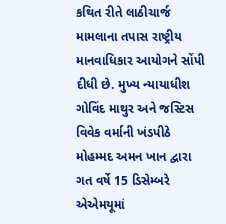કથિત રીતે લાઠીચાર્જ મામલાના તપાસ રાષ્ટ્રીય માનવાધિકાર આયોગને સોંપી દીધી છે. મુખ્ય ન્યાયાધીશ ગોવિંદ માથુર અને જસ્ટિસ વિવેક વર્માની ખંડપીઠે મોહમ્મદ અમન ખાન દ્વારા ગત વર્ષે 15 ડિસેમ્બરે એએમયૂમાં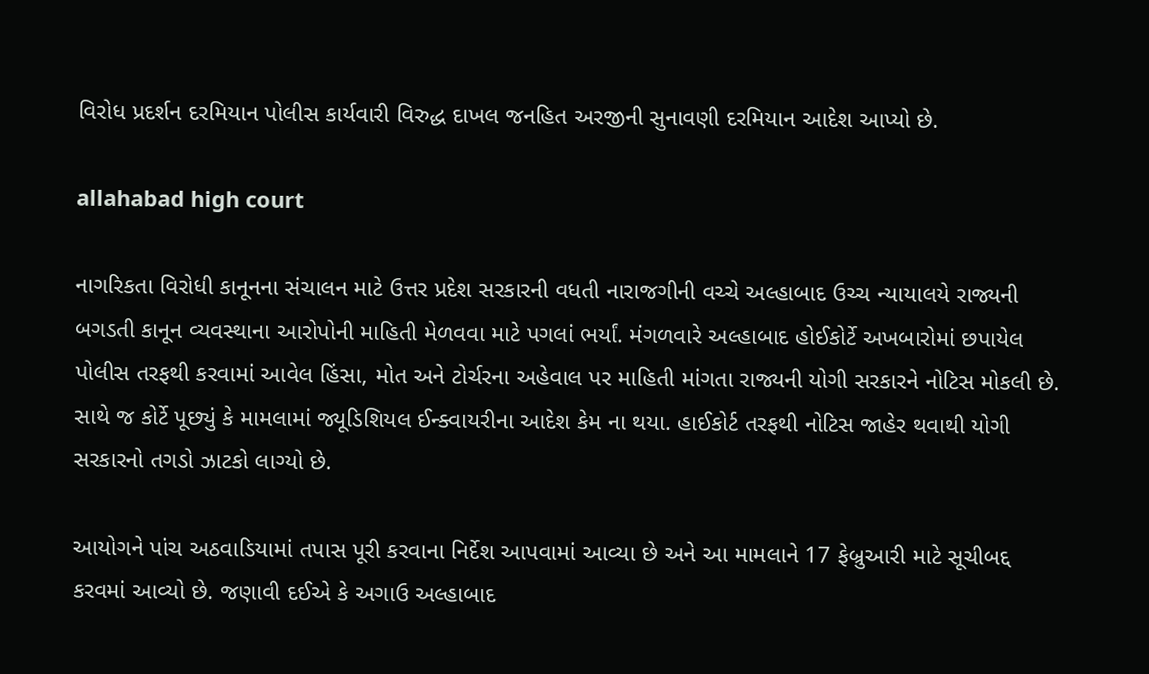વિરોધ પ્રદર્શન દરમિયાન પોલીસ કાર્યવારી વિરુદ્ધ દાખલ જનહિત અરજીની સુનાવણી દરમિયાન આદેશ આપ્યો છે.

allahabad high court

નાગરિકતા વિરોધી કાનૂનના સંચાલન માટે ઉત્તર પ્રદેશ સરકારની વધતી નારાજગીની વચ્ચે અલ્હાબાદ ઉચ્ચ ન્યાયાલયે રાજ્યની બગડતી કાનૂન વ્યવસ્થાના આરોપોની માહિતી મેળવવા માટે પગલાં ભર્યાં. મંગળવારે અલ્હાબાદ હોઈકોર્ટે અખબારોમાં છપાયેલ પોલીસ તરફથી કરવામાં આવેલ હિંસા, મોત અને ટોર્ચરના અહેવાલ પર માહિતી માંગતા રાજ્યની યોગી સરકારને નોટિસ મોકલી છે. સાથે જ કોર્ટે પૂછ્યું કે મામલામાં જ્યૂડિશિયલ ઈન્ક્વાયરીના આદેશ કેમ ના થયા. હાઈકોર્ટ તરફથી નોટિસ જાહેર થવાથી યોગી સરકારનો તગડો ઝાટકો લાગ્યો છે.

આયોગને પાંચ અઠવાડિયામાં તપાસ પૂરી કરવાના નિર્દેશ આપવામાં આવ્યા છે અને આ મામલાને 17 ફેબ્રુઆરી માટે સૂચીબદ્દ કરવમાં આવ્યો છે. જણાવી દઈએ કે અગાઉ અલ્હાબાદ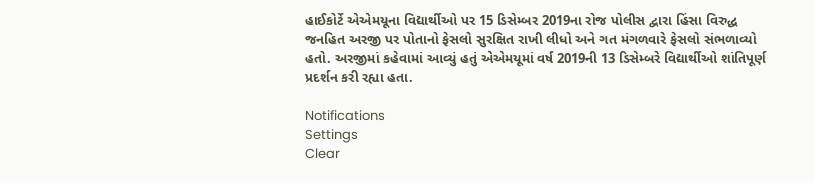હાઈકોર્ટે એએમયૂના વિદ્યાર્થીઓ પર 15 ડિસેમ્બર 2019ના રોજ પોલીસ દ્વારા હિંસા વિરુદ્ધ જનહિત અરજી પર પોતાનો ફેસલો સુરક્ષિત રાખી લીધો અને ગત મંગળવારે ફેસલો સંભળાવ્યો હતો. અરજીમાં કહેવામાં આવ્યું હતું એએમયૂમાં વર્ષ 2019ની 13 ડિસેમ્બરે વિદ્યાર્થીઓ શાંતિપૂર્ણ પ્રદર્શન કરી રહ્યા હતા.

Notifications
Settings
Clear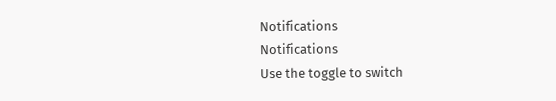Notifications
Notifications
Use the toggle to switch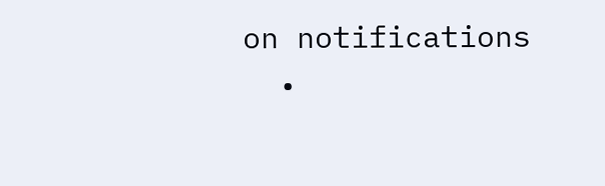on notifications
  •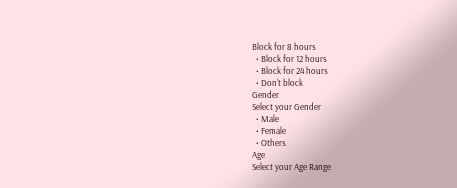Block for 8 hours
  • Block for 12 hours
  • Block for 24 hours
  • Don't block
Gender
Select your Gender
  • Male
  • Female
  • Others
Age
Select your Age Range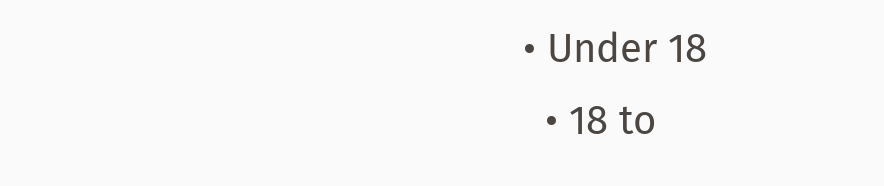• Under 18
  • 18 to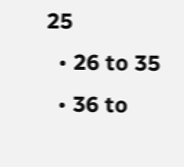25
  • 26 to 35
  • 36 to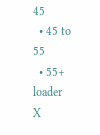45
  • 45 to 55
  • 55+
loader
X